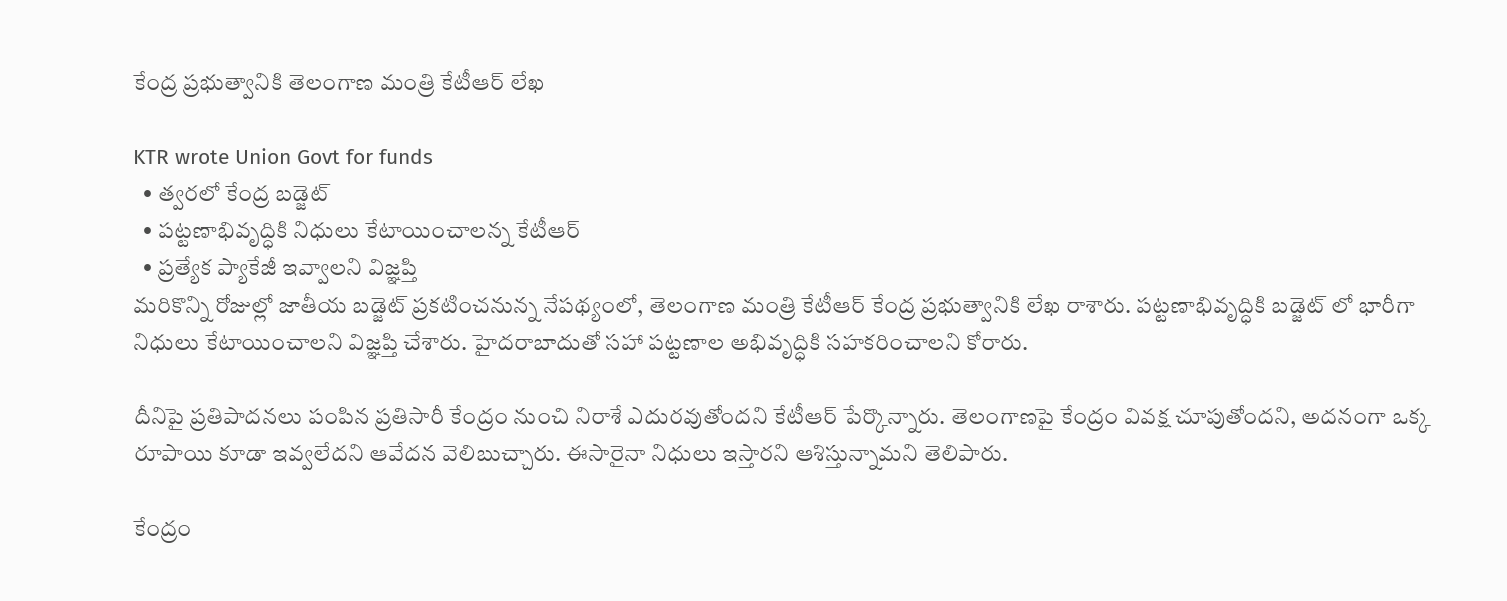కేంద్ర ప్రభుత్వానికి తెలంగాణ మంత్రి కేటీఆర్ లేఖ

KTR wrote Union Govt for funds
  • త్వరలో కేంద్ర బడ్జెట్
  • పట్టణాభివృద్ధికి నిధులు కేటాయించాలన్న కేటీఆర్
  • ప్రత్యేక ప్యాకేజీ ఇవ్వాలని విజ్ఞప్తి
మరికొన్ని రోజుల్లో జాతీయ బడ్జెట్ ప్రకటించనున్న నేపథ్యంలో, తెలంగాణ మంత్రి కేటీఆర్ కేంద్ర ప్రభుత్వానికి లేఖ రాశారు. పట్టణాభివృద్ధికి బడ్జెట్ లో భారీగా నిధులు కేటాయించాలని విజ్ఞప్తి చేశారు. హైదరాబాదుతో సహా పట్టణాల అభివృద్ధికి సహకరించాలని కోరారు.

దీనిపై ప్రతిపాదనలు పంపిన ప్రతిసారీ కేంద్రం నుంచి నిరాశే ఎదురవుతోందని కేటీఆర్ పేర్కొన్నారు. తెలంగాణపై కేంద్రం వివక్ష చూపుతోందని, అదనంగా ఒక్క రూపాయి కూడా ఇవ్వలేదని ఆవేదన వెలిబుచ్చారు. ఈసారైనా నిధులు ఇస్తారని ఆశిస్తున్నామని తెలిపారు.

కేంద్రం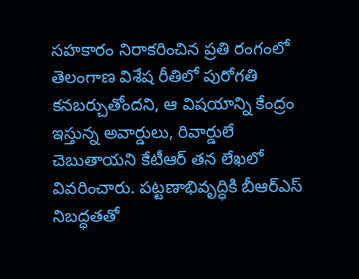సహకారం నిరాకరించిన ప్రతి రంగంలో తెలంగాణ విశేష రీతిలో పురోగతి కనబర్చుతోందని, ఆ విషయాన్ని కేంద్రం ఇస్తున్న అవార్డులు, రివార్డులే చెబుతాయని కేటీఆర్ తన లేఖలో వివరించారు. పట్టణాభివృద్ధికి బీఆర్ఎస్ నిబద్ధతతో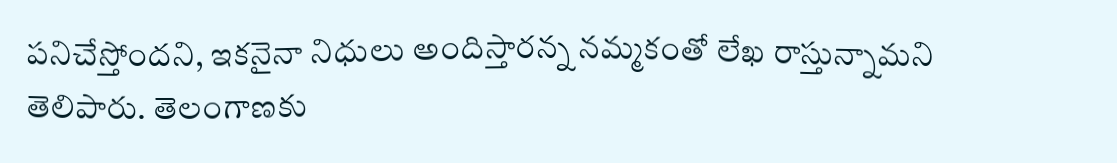పనిచేస్తోందని, ఇకనైనా నిధులు అందిస్తారన్న నమ్మకంతో లేఖ రాస్తున్నామని తెలిపారు. తెలంగాణకు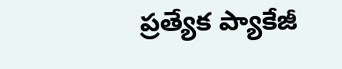ప్రత్యేక ప్యాకేజీ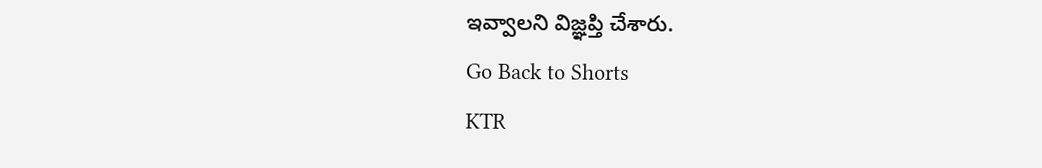ఇవ్వాలని విజ్ఞప్తి చేశారు.
Go Back to Shorts
KTR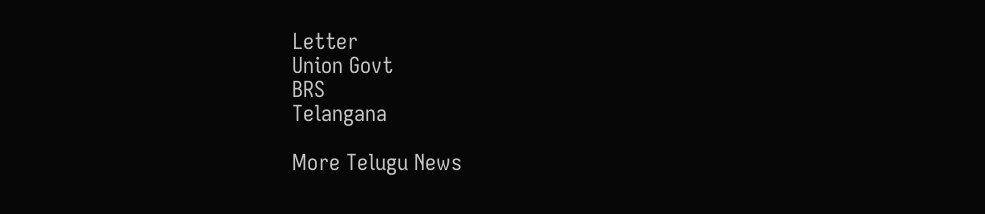Letter
Union Govt
BRS
Telangana

More Telugu News